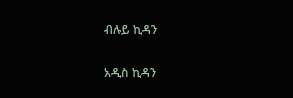ብሉይ ኪዳን

አዲስ ኪዳን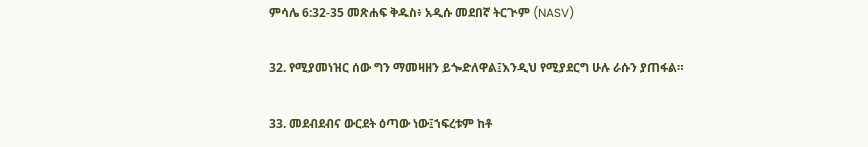ምሳሌ 6:32-35 መጽሐፍ ቅዱስ፥ አዲሱ መደበኛ ትርጒም (NASV)

32. የሚያመነዝር ሰው ግን ማመዛዘን ይጐድለዋል፤እንዲህ የሚያደርግ ሁሉ ራሱን ያጠፋል።

33. መደብደብና ውርደት ዕጣው ነው፤ኀፍረቱም ከቶ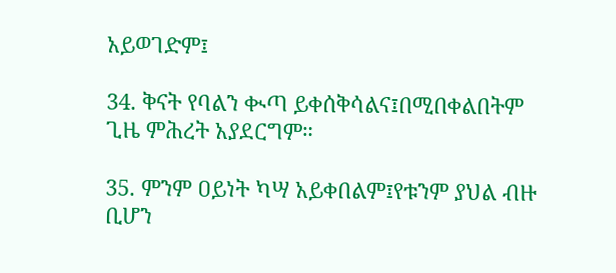አይወገድም፤

34. ቅናት የባልን ቊጣ ይቀሰቅሳልና፤በሚበቀልበትም ጊዜ ምሕረት አያደርግም።

35. ምንም ዐይነት ካሣ አይቀበልም፤የቱንም ያህል ብዙ ቢሆን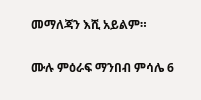መማለጃን እሺ አይልም።

ሙሉ ምዕራፍ ማንበብ ምሳሌ 6